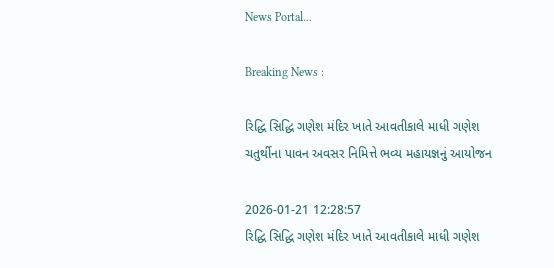News Portal...

Breaking News :

રિદ્ધિ સિદ્ધિ ગણેશ મંદિર ખાતે આવતીકાલે માધી ગણેશ ચતુર્થીના પાવન અવસર નિમિત્તે ભવ્ય મહાયજ્ઞનું આયોજન

2026-01-21 12:28:57
રિદ્ધિ સિદ્ધિ ગણેશ મંદિર ખાતે આવતીકાલે માધી ગણેશ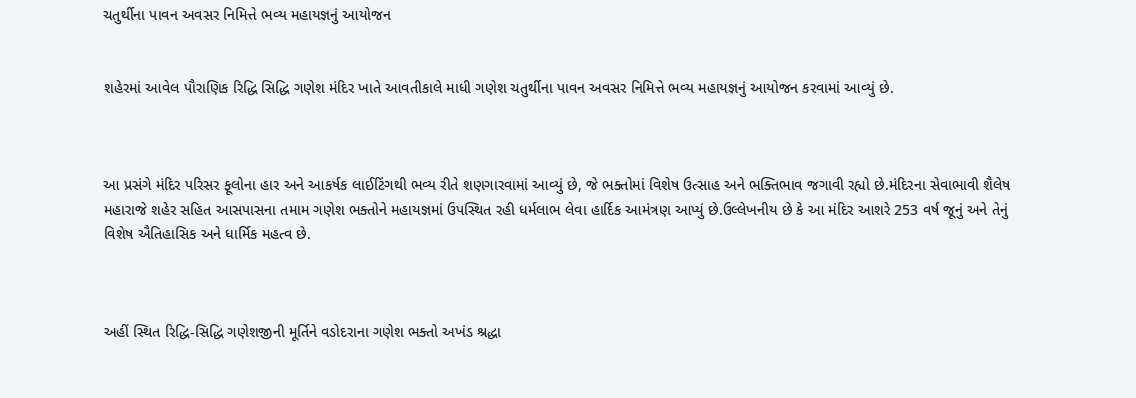ચતુર્થીના પાવન અવસર નિમિત્તે ભવ્ય મહાયજ્ઞનું આયોજન


શહેરમાં આવેલ પૌરાણિક રિદ્ધિ સિદ્ધિ ગણેશ મંદિર ખાતે આવતીકાલે માધી ગણેશ ચતુર્થીના પાવન અવસર નિમિત્તે ભવ્ય મહાયજ્ઞનું આયોજન કરવામાં આવ્યું છે.



આ પ્રસંગે મંદિર પરિસર ફૂલોના હાર અને આકર્ષક લાઈટિંગથી ભવ્ય રીતે શણગારવામાં આવ્યું છે, જે ભક્તોમાં વિશેષ ઉત્સાહ અને ભક્તિભાવ જગાવી રહ્યો છે.મંદિરના સેવાભાવી શૈલેષ મહારાજે શહેર સહિત આસપાસના તમામ ગણેશ ભક્તોને મહાયજ્ઞમાં ઉપસ્થિત રહી ધર્મલાભ લેવા હાર્દિક આમંત્રણ આપ્યું છે.ઉલ્લેખનીય છે કે આ મંદિર આશરે 253 વર્ષ જૂનું અને તેનું વિશેષ ઐતિહાસિક અને ધાર્મિક મહત્વ છે.



અહીં સ્થિત રિદ્ધિ-સિદ્ધિ ગણેશજીની મૂર્તિને વડોદરાના ગણેશ ભક્તો અખંડ શ્રદ્ધા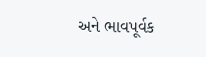અને ભાવપૂર્વક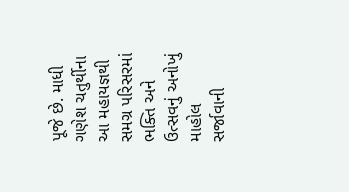પૂજે છે. માધી ગણેશ ચતુર્થીના આ મહાયજ્ઞથી સમગ્ર પરિસરમાં ભક્તિ અને ઉત્સવનું અનોખું માહોલ સર્જાવાની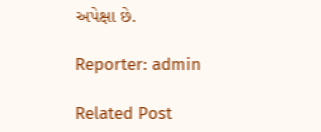અપેક્ષા છે.

Reporter: admin

Related Post